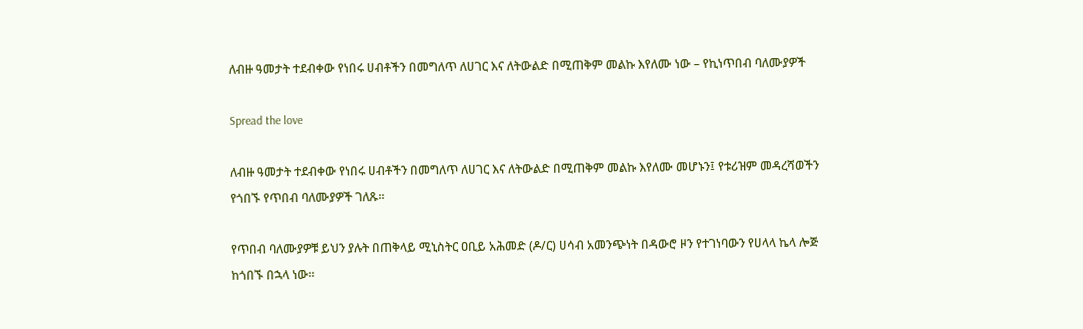ለብዙ ዓመታት ተደብቀው የነበሩ ሀብቶችን በመግለጥ ለሀገር እና ለትውልድ በሚጠቅም መልኩ እየለሙ ነው – የኪነጥበብ ባለሙያዎች

Spread the love

ለብዙ ዓመታት ተደብቀው የነበሩ ሀብቶችን በመግለጥ ለሀገር እና ለትውልድ በሚጠቅም መልኩ እየለሙ መሆኑን፤ የቱሪዝም መዳረሻወችን የጎበኙ የጥበብ ባለሙያዎች ገለጹ።

የጥበብ ባለሙያዎቹ ይህን ያሉት በጠቅላይ ሚኒስትር ዐቢይ አሕመድ (ዶ/ር) ሀሳብ አመንጭነት በዳውሮ ዞን የተገነባውን የሀላላ ኬላ ሎጅ ከጎበኙ በኋላ ነው።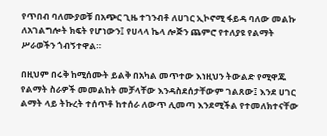የጥበብ ባለሙያወቹ በአጭር ጊዜ ተገንብቶ ለሀገር ኢኮኖሚ ፋይዳ ባለው መልኩ ለአገልግሎት ክፍት የሆነውን፤ የሀላላ ኬላ ሎጅን ጨምሮ የተለያዩ የልማት ሥራወችን ጎብኝተዋል።

በዚህም በሩቅ ከሚሰሙት ይልቅ በአካል መጥተው እነዚህን ትውልድ የሚዋጁ የልማት ስራዎች መመልከት መቻላቸው እንዳስደሰታቸውም ገልጸው፤ እንደ ሀገር ልማት ላይ ትኩረት ተሰጥቶ ከተሰራ ለውጥ ሊመጣ እንደሚችል የተመለክተናቸው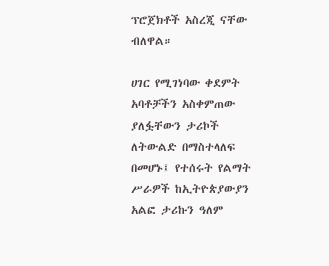ፕሮጀክቶች አስረጂ ናቸው ብለዋል።

ሀገር የሚገነባው ቀደምት አባቶቻችን አስቀምጠው ያለፏቸውን ታሪኮች ለትውልድ በማስተላለፍ በመሆኑ፤ የተሰሩት የልማት ሥራዎች ከኢትዮጵያውያን አልፎ ታሪኩን ዓለም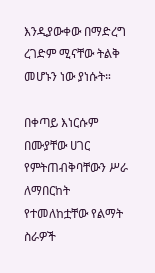እንዲያውቀው በማድረግ ረገድም ሚናቸው ትልቅ መሆኑን ነው ያነሱት።

በቀጣይ እነርሱም በሙያቸው ሀገር የምትጠብቅባቸውን ሥራ ለማበርከት የተመለከቷቸው የልማት ስራዎች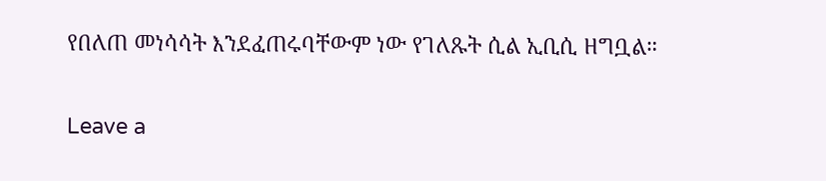የበለጠ መነሳሳት እንደፈጠሩባቸውም ነው የገለጹት ሲል ኢቢሲ ዘግቧል።

Leave a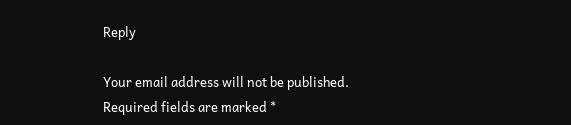Reply

Your email address will not be published. Required fields are marked *